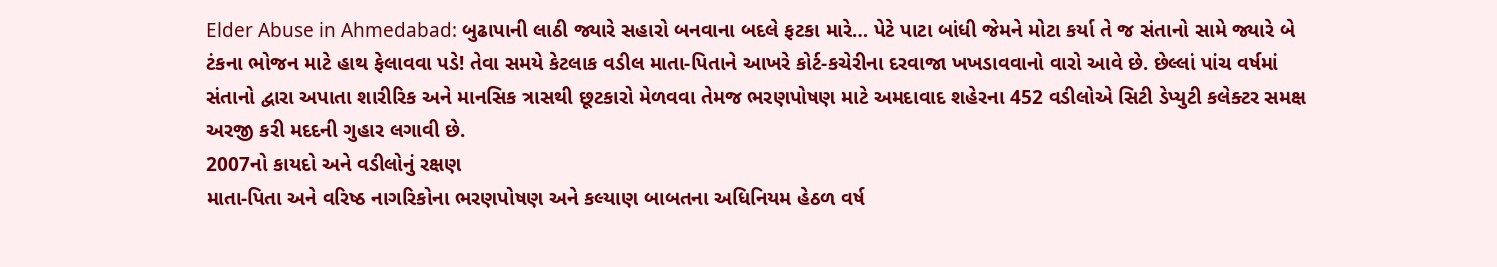Elder Abuse in Ahmedabad: બુઢાપાની લાઠી જ્યારે સહારો બનવાના બદલે ફટકા મારે… પેટે પાટા બાંધી જેમને મોટા કર્યા તે જ સંતાનો સામે જ્યારે બે ટંકના ભોજન માટે હાથ ફેલાવવા પડે! તેવા સમયે કેટલાક વડીલ માતા-પિતાને આખરે કોર્ટ-કચેરીના દરવાજા ખખડાવવાનો વારો આવે છે. છેલ્લાં પાંચ વર્ષમાં સંતાનો દ્વારા અપાતા શારીરિક અને માનસિક ત્રાસથી છૂટકારો મેળવવા તેમજ ભરણપોષણ માટે અમદાવાદ શહેરના 452 વડીલોએ સિટી ડેપ્યુટી કલેક્ટર સમક્ષ અરજી કરી મદદની ગુહાર લગાવી છે.
2007નો કાયદો અને વડીલોનું રક્ષણ
માતા-પિતા અને વરિષ્ઠ નાગરિકોના ભરણપોષણ અને કલ્યાણ બાબતના અધિનિયમ હેઠળ વર્ષ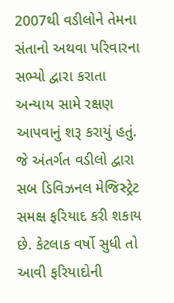2007થી વડીલોને તેમના સંતાનો અથવા પરિવારના સભ્યો દ્વારા કરાતા અન્યાય સામે રક્ષણ આપવાનું શરૂ કરાયું હતું. જે અંતર્ગત વડીલો દ્વારા સબ ડિવિઝનલ મેજિસ્ટ્રેટ સમક્ષ ફરિયાદ કરી શકાય છે. કેટલાક વર્ષો સુધી તો આવી ફરિયાદોની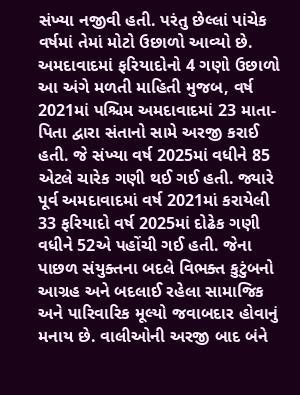સંખ્યા નજીવી હતી. પરંતુ છેલ્લાં પાંચેક વર્ષમાં તેમાં મોટો ઉછાળો આવ્યો છે.
અમદાવાદમાં ફરિયાદોનો 4 ગણો ઉછાળો
આ અંગે મળતી માહિતી મુજબ, વર્ષ 2021માં પશ્ચિમ અમદાવાદમાં 23 માતા-પિતા દ્વારા સંતાનો સામે અરજી કરાઈ હતી. જે સંખ્યા વર્ષ 2025માં વધીને 85 એટલે ચારેક ગણી થઈ ગઈ હતી. જ્યારે પૂર્વ અમદાવાદમાં વર્ષ 2021માં કરાયેલી 33 ફરિયાદો વર્ષ 2025માં દોઢેક ગણી વધીને 52એ પહોંચી ગઈ હતી. જેના પાછળ સંયુક્તના બદલે વિભક્ત કુટુંબનો આગ્રહ અને બદલાઈ રહેલા સામાજિક અને પારિવારિક મૂલ્યો જવાબદાર હોવાનું મનાય છે. વાલીઓની અરજી બાદ બંને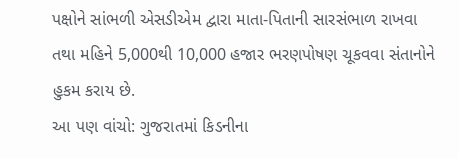પક્ષોને સાંભળી એસડીએમ દ્વારા માતા-પિતાની સારસંભાળ રાખવા તથા મહિને 5,000થી 10,000 હજાર ભરણપોષણ ચૂકવવા સંતાનોને હુકમ કરાય છે.
આ પણ વાંચો: ગુજરાતમાં કિડનીના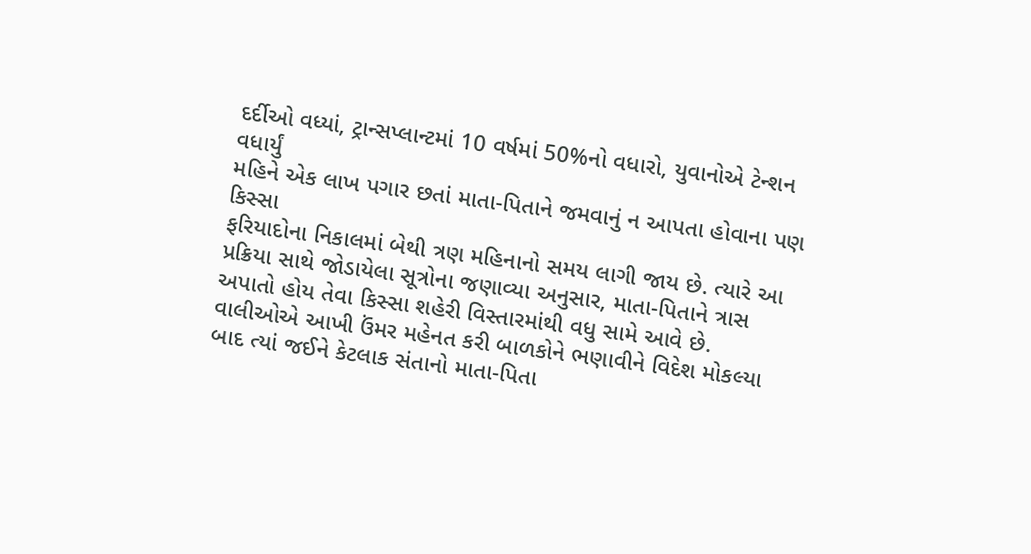દર્દીઓ વધ્યાં, ટ્રાન્સપ્લાન્ટમાં 10 વર્ષમાં 50%નો વધારો, યુવાનોએ ટેન્શન વધાર્યું
મહિને એક લાખ પગાર છતાં માતા-પિતાને જમવાનું ન આપતા હોવાના પણ કિસ્સા
ફરિયાદોના નિકાલમાં બેથી ત્રણ મહિનાનો સમય લાગી જાય છે. ત્યારે આ પ્રક્રિયા સાથે જોડાયેલા સૂત્રોના જણાવ્યા અનુસાર, માતા-પિતાને ત્રાસ અપાતો હોય તેવા કિસ્સા શહેરી વિસ્તારમાંથી વધુ સામે આવે છે. વાલીઓએ આખી ઉંમર મહેનત કરી બાળકોને ભણાવીને વિદેશ મોકલ્યા બાદ ત્યાં જઈને કેટલાક સંતાનો માતા-પિતા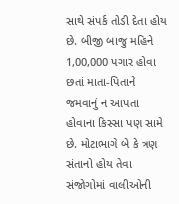સાથે સંપર્ક તોડી દેતા હોય છે. બીજી બાજુ મહિને 1,00,000 પગાર હોવા છતાં માતા-પિતાને જમવાનું ન આપતા હોવાના કિસ્સા પણ સામે છે. મોટાભાગે બે કે ત્રણ સંતાનો હોય તેવા સંજોગોમાં વાલીઓની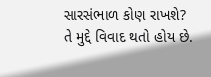સારસંભાળ કોણ રાખશે? તે મુદ્દે વિવાદ થતો હોય છે.